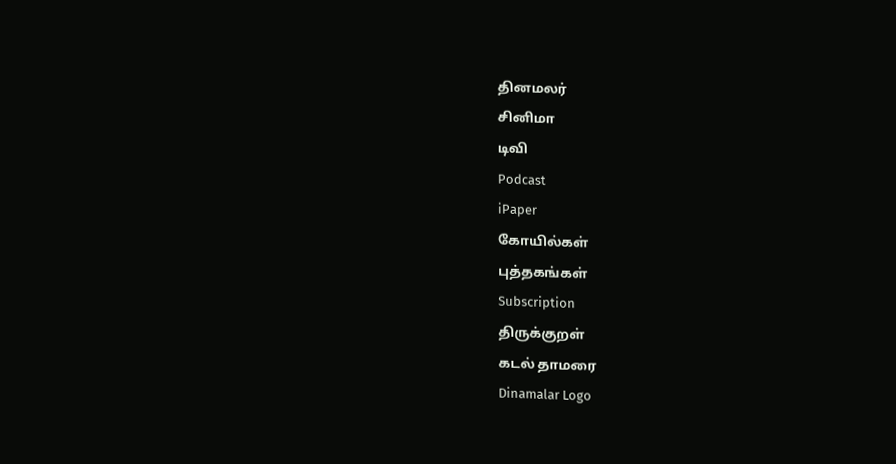தினமலர்
சினிமா
டிவி
Podcast
iPaper
கோயில்கள்
புத்தகங்கள்
Subscription
திருக்குறள்
கடல் தாமரை
Dinamalar Logo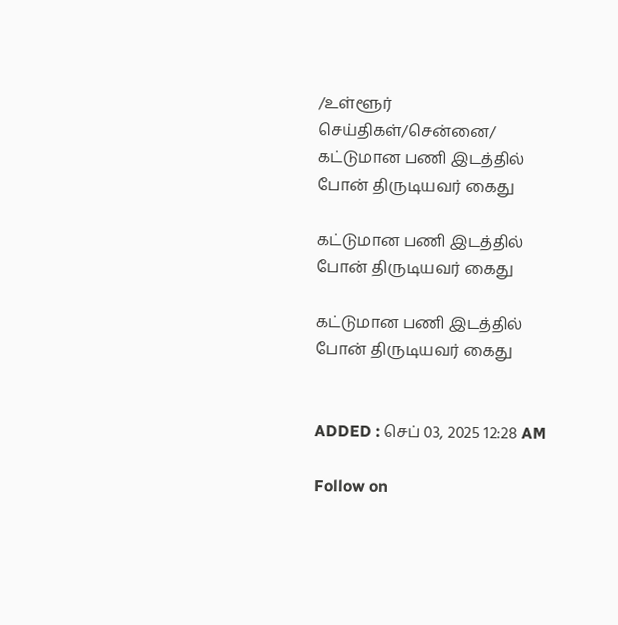/உள்ளூர் செய்திகள்/சென்னை/ கட்டுமான பணி இடத்தில் போன் திருடியவர் கைது

கட்டுமான பணி இடத்தில் போன் திருடியவர் கைது

கட்டுமான பணி இடத்தில் போன் திருடியவர் கைது


ADDED : செப் 03, 2025 12:28 AM

Follow on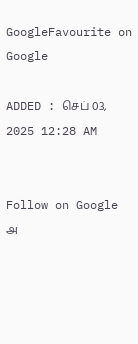GoogleFavourite on Google

ADDED : செப் 03, 2025 12:28 AM


Follow on Google
அ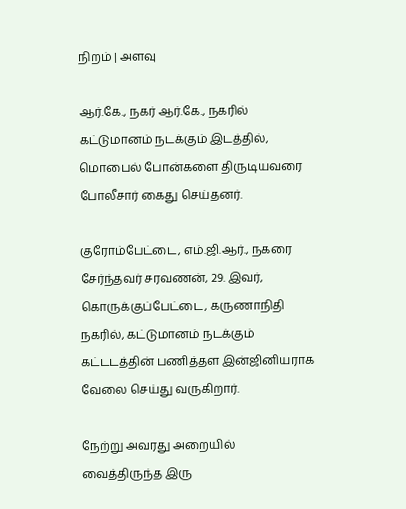நிறம் | அளவு

ஆர்.கே., நகர் ஆர்.கே., நகரில் கட்டுமானம் நடக்கும் இடத்தில், மொபைல் போன்களை திருடியவரை போலீசார் கைது செய்தனர்.

குரோம்பேட்டை, எம்.ஜி.ஆர்., நகரை சேர்ந்தவர் சரவணன், 29. இவர், கொருக்குப்பேட்டை, கருணாநிதி நகரில், கட்டுமானம் நடக்கும் கட்டடத்தின் பணித்தள இன்ஜினியராக வேலை செய்து வருகிறார்.

நேற்று அவரது அறையில் வைத்திருந்த இரு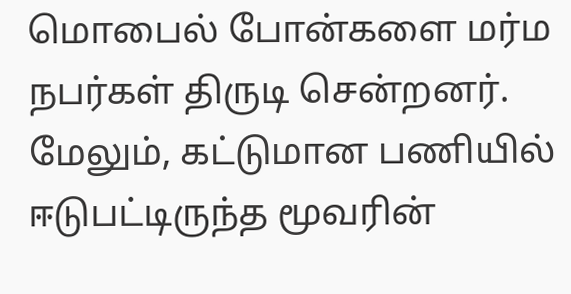மொபைல் போன்களை மர்ம நபர்கள் திருடி சென்றனர். மேலும், கட்டுமான பணியில் ஈடுபட்டிருந்த மூவரின்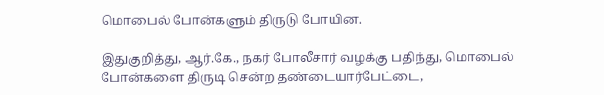மொபைல் போன்களும் திருடு போயின.

இதுகுறித்து, ஆர்.கே., நகர் போலீசார் வழக்கு பதிந்து, மொபைல் போன்களை திருடி சென்ற தண்டையார்பேட்டை,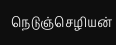நெடுஞ்செழியன்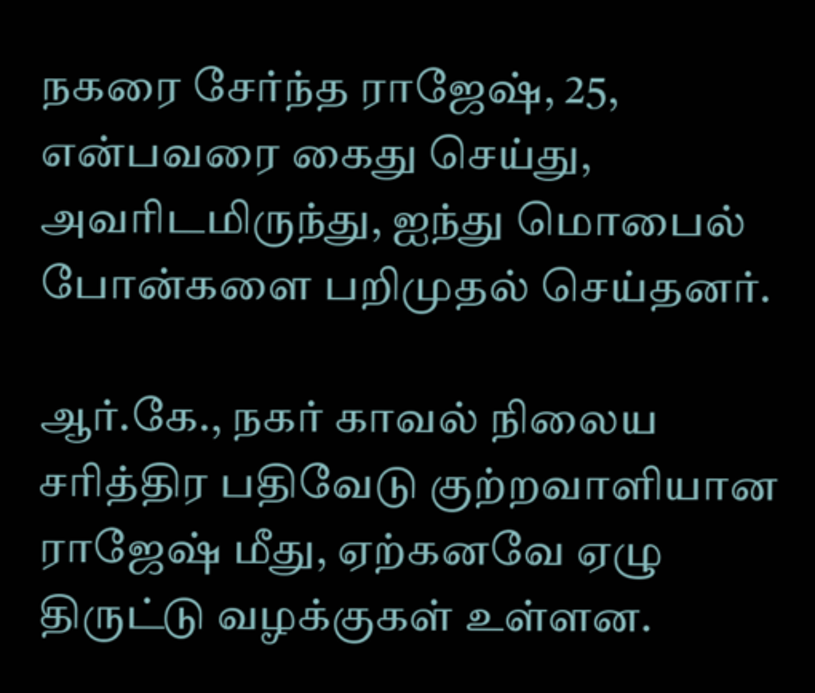நகரை சேர்ந்த ராஜேஷ், 25, என்பவரை கைது செய்து, அவரிடமிருந்து, ஐந்து மொபைல் போன்களை பறிமுதல் செய்தனர்.

ஆர்.கே., நகர் காவல் நிலைய சரித்திர பதிவேடு குற்றவாளியான ராஜேஷ் மீது, ஏற்கனவே ஏழு திருட்டு வழக்குகள் உள்ளன.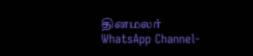தினமலர் WhatsApp Channel-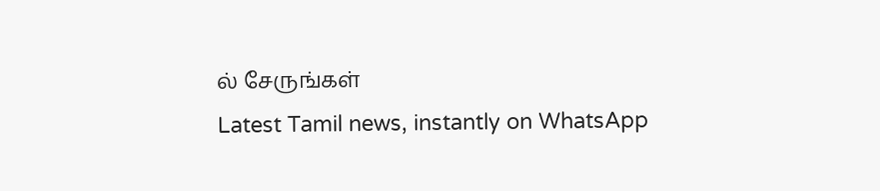ல் சேருங்கள்
Latest Tamil news, instantly on WhatsApp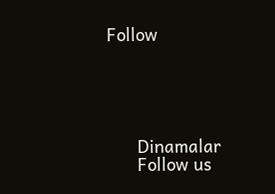Follow





      Dinamalar
      Follow us